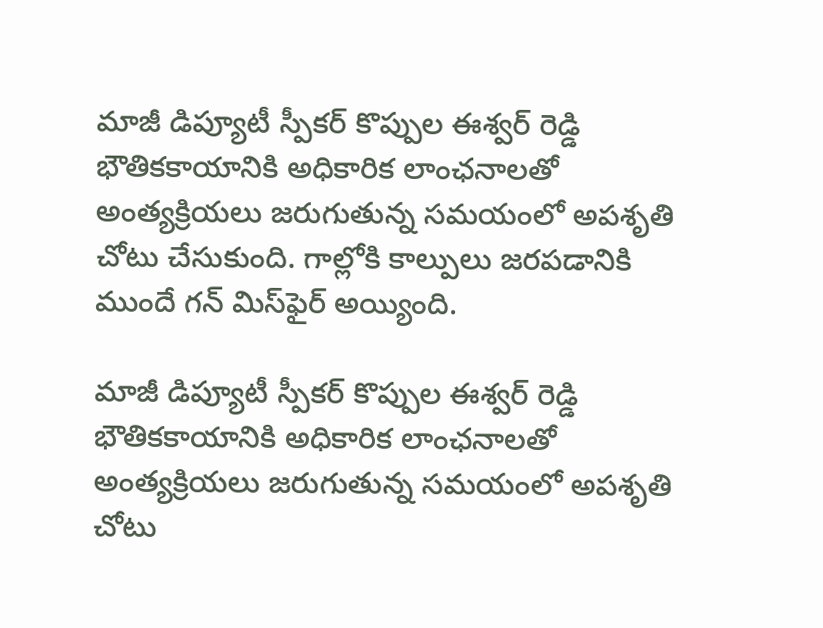మాజీ డిప్యూటీ స్పీకర్ కొప్పుల ఈశ్వర్ రెడ్డి భౌతికకాయానికి అధికారిక లాంఛనాలతో అంత్యక్రియలు జరుగుతున్న సమయంలో అపశృతి చోటు చేసుకుంది. గాల్లోకి కాల్పులు జరపడానికి ముందే గన్ మిస్‌ఫైర్ అయ్యింది.

మాజీ డిప్యూటీ స్పీకర్ కొప్పుల ఈశ్వర్ రెడ్డి భౌతికకాయానికి అధికారిక లాంఛనాలతో అంత్యక్రియలు జరుగుతున్న సమయంలో అపశృతి చోటు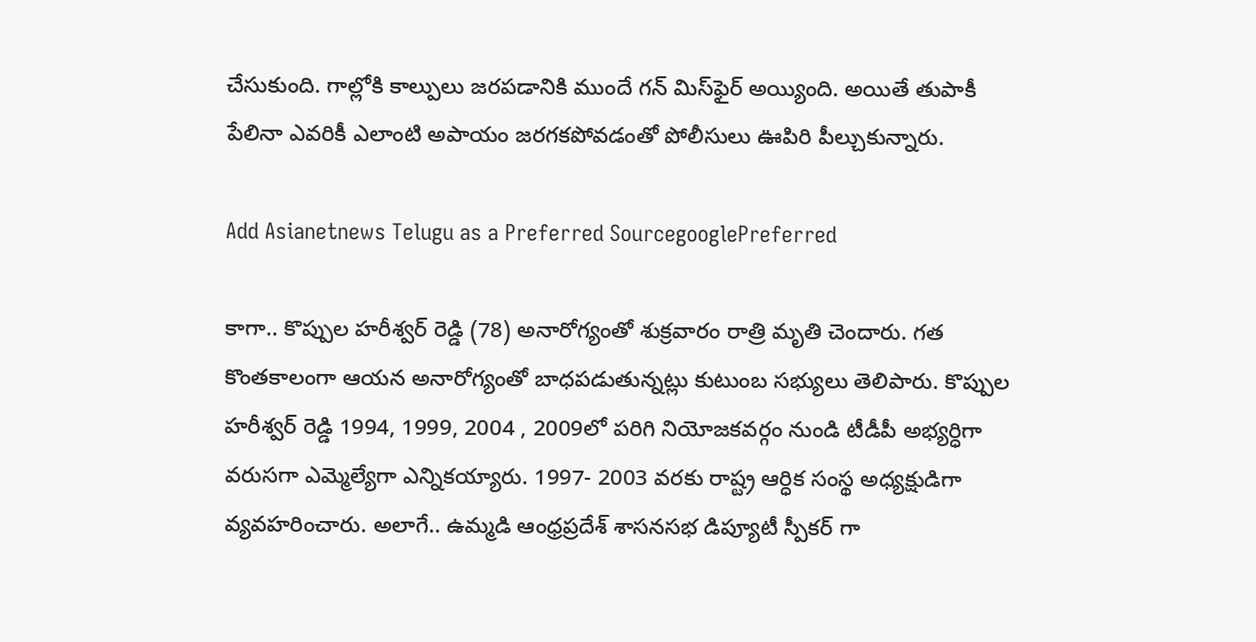చేసుకుంది. గాల్లోకి కాల్పులు జరపడానికి ముందే గన్ మిస్‌ఫైర్ అయ్యింది. అయితే తుపాకీ పేలినా ఎవరికీ ఎలాంటి అపాయం జరగకపోవడంతో పోలీసులు ఊపిరి పీల్చుకున్నారు.

Add Asianetnews Telugu as a Preferred SourcegooglePreferred

కాగా.. కొప్పుల హరీశ్వర్ రెడ్డి (78) అనారోగ్యంతో శుక్రవారం రాత్రి మృతి చెందారు. గత కొంతకాలంగా ఆయన అనారోగ్యంతో బాధపడుతున్నట్లు కుటుంబ సభ్యులు తెలిపారు. కొప్పుల హరీశ్వర్ రెడ్డి 1994, 1999, 2004 , 2009లో పరిగి నియోజకవర్గం నుండి టీడీపీ అభ్యర్ధిగా వరుసగా ఎమ్మెల్యేగా ఎన్నికయ్యారు. 1997- 2003 వరకు రాష్ట్ర ఆర్ధిక సంస్థ అధ్యక్షుడిగా వ్యవహరించారు. అలాగే.. ఉమ్మడి ఆంధ్రప్రదేశ్ శాసనసభ డిప్యూటీ స్పీకర్ గా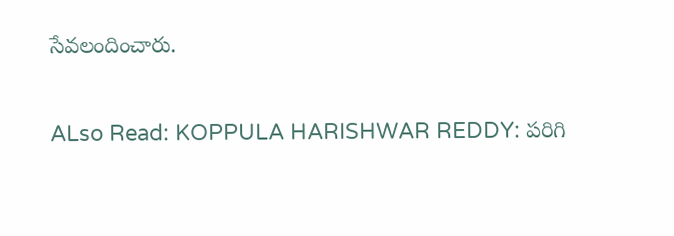సేవలందించారు.

ALso Read: KOPPULA HARISHWAR REDDY: పరిగి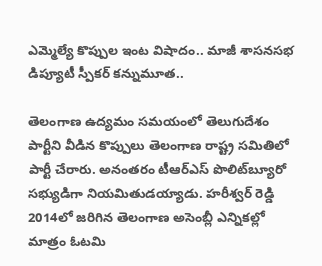ఎమ్మెల్యే కొప్పుల ఇంట విషాదం.. మాజీ శాసనసభ డిప్యూటీ స్పీకర్ కన్నుమూత..

తెలంగాణ ఉద్యమం సమయంలో తెలుగుదేశం పార్టీని వీడిన కొప్పులు తెలంగాణ రాష్ట్ర సమితిలో పార్టీ చేరారు. అనంతరం టీఆర్‌ఎస్‌ పొలిట్‌బ్యూరో సభ్యుడిగా నియమితుడయ్యాడు. హరీశ్వర్ రెడ్డి 2014లో జరిగిన తెలంగాణ అసెంబ్లీ ఎన్నికల్లో మాత్రం ఓటమి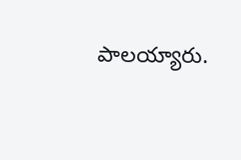పాలయ్యారు.